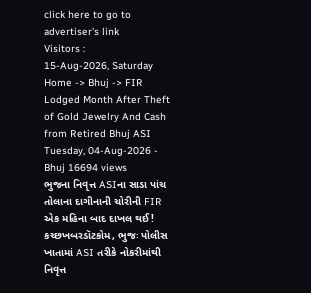click here to go to advertiser's link
Visitors :
15-Aug-2026, Saturday
Home -> Bhuj -> FIR Lodged Month After Theft of Gold Jewelry And Cash from Retired Bhuj ASI
Tuesday, 04-Aug-2026 - Bhuj 16694 views
ભુજના નિવૃત્ત ASIના સાડા પાંચ તોલાના દાગીનાની ચોરીની FIR એક મહિના બાદ દાખલ થઈ!
કચ્છખબરડૉટકોમ, ભુજઃ પોલીસ ખાતામાં ASI તરીકે નોકરીમાંથી નિવૃત્ત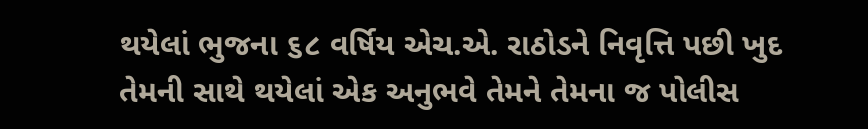થયેલાં ભુજના ૬૮ વર્ષિય એચ.એ. રાઠોડને નિવૃત્તિ પછી ખુદ તેમની સાથે થયેલાં એક અનુભવે તેમને તેમના જ પોલીસ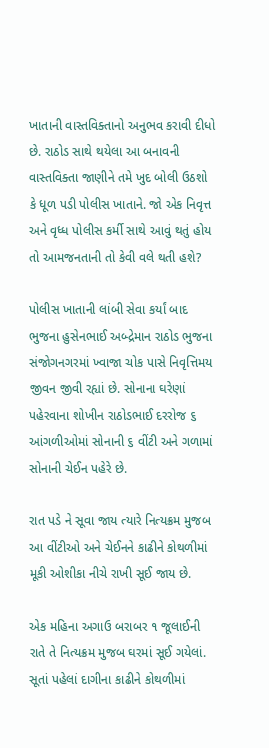ખાતાની વાસ્તવિક્તાનો અનુભવ કરાવી દીધો છે. રાઠોડ સાથે થયેલા આ બનાવની વાસ્તવિક્તા જાણીને તમે ખુદ બોલી ઉઠશો કે ધૂળ પડી પોલીસ ખાતાને. જો એક નિવૃત્ત અને વૃધ્ધ પોલીસ કર્મી સાથે આવું થતું હોય તો આમજનતાની તો કેવી વલે થતી હશે?

પોલીસ ખાતાની લાંબી સેવા કર્યાં બાદ ભુજના હુસેનભાઈ અબ્દ્રેમાન રાઠોડ ભુજના સંજોગનગરમાં ખ્વાજા ચોક પાસે નિવૃત્તિમય જીવન જીવી રહ્યાં છે. સોનાના ઘરેણાં પહેરવાના શોખીન રાઠોડભાઈ દરરોજ ૬ આંગળીઓમાં સોનાની ૬ વીંટી અને ગળામાં સોનાની ચેઈન પહેરે છે.

રાત પડે ને સૂવા જાય ત્યારે નિત્યક્રમ મુજબ આ વીંટીઓ અને ચેઈનને કાઢીને કોથળીમાં મૂકી ઓશીકા નીચે રાખી સૂઈ જાય છે.

એક મહિના અગાઉ બરાબર ૧ જૂલાઈની રાતે તે નિત્યક્રમ મુજબ ઘરમાં સૂઈ ગયેલાં. સૂતાં પહેલાં દાગીના કાઢીને કોથળીમાં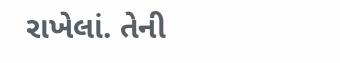રાખેલાં. તેની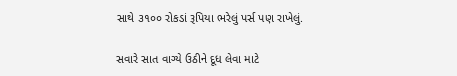સાથે ૩૧૦૦ રોકડાં રૂપિયા ભરેલું પર્સ પણ રાખેલું.

સવારે સાત વાગ્યે ઉઠીને દૂધ લેવા માટે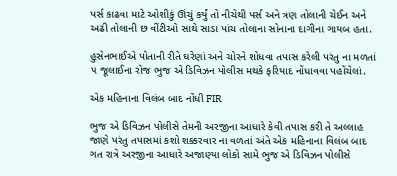પર્સ કાઢવા માટે ઓશીકું ઊંચું કર્યું તો નીચેથી પર્સ અને ત્રણ તોલાની ચેઈન અને અઢી તોલાની છ વીંટીઓ સાથે સાડા પાંચ તોલાના સોનાના દાગીના ગાયબ હતા.

હુસેનભાઈએ પોતાની રીતે ઘરેણાં અને ચોરને શોધવા તપાસ કરેલી પરંતુ ના મળતાં ૫ જૂલાઈના રોજ ભુજ એ ડિવિઝન પોલીસ મથકે ફરિયાદ નોંધાવવા પહોંચેલાં.

એક મહિનાના વિલંબ બાદ નોંધી FIR

ભુજ એ ડિવિઝન પોલીસે તેમની અરજીના આધારે કેવી તપાસ કરી તે અલ્લાહ જાણે પરંતુ તપાસમાં કશો શક્કરવાર ના વળતાં અંતે એક મહિનાના વિલંબ બાદ ગત રાત્રે અરજીના આધારે અજાણ્યા લોકો સામે ભુજ એ ડિવિઝન પોલીસે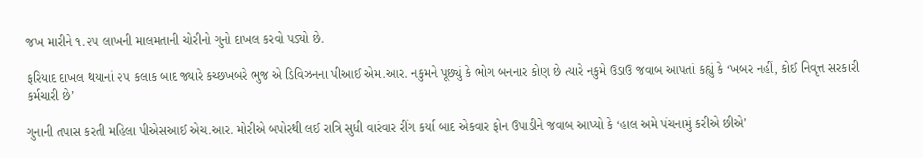જખ મારીને ૧.૨૫ લાખની માલમતાની ચોરીનો ગુનો દાખલ કરવો પડ્યો છે.

ફરિયાદ દાખલ થયાનાં ૨૫ કલાક બાદ જ્યારે કચ્છખબરે ભુજ એ ડિવિઝનના પીઆઈ એમ.આર. નકુમને પૂછ્યું કે ભોગ બનનાર કોણ છે ત્યારે નકુમે ઉડાઉ જવાબ આપતાં કહ્યું કે ‘ખબર નહીં, કોઈ નિવૃત્ત સરકારી કર્મચારી છે’

ગુનાની તપાસ કરતી મહિલા પીએસઆઈ એચ.આર. મોરીએ બપોરથી લઈ રાત્રિ સુધી વારંવાર રીંગ કર્યા બાદ એકવાર ફોન ઉપાડીને જવાબ આપ્યો કે ‘હાલ અમે પંચનામું કરીએ છીએ’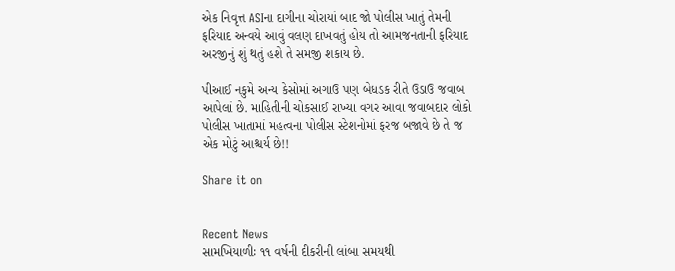એક નિવૃત્ત ASIના દાગીના ચોરાયાં બાદ જો પોલીસ ખાતું તેમની ફરિયાદ અન્વયે આવું વલણ દાખવતું હોય તો આમજનતાની ફરિયાદ અરજીનું શું થતું હશે તે સમજી શકાય છે.

પીઆઈ નકુમે અન્ય કેસોમાં અગાઉ પણ બેધડક રીતે ઉડાઉ જવાબ આપેલાં છે. માહિતીની ચોકસાઈ રાખ્યા વગર આવા જવાબદાર લોકો પોલીસ ખાતામાં મહત્વના પોલીસ સ્ટેશનોમાં ફરજ બજાવે છે તે જ એક મોટું આશ્ચર્ય છે!!

Share it on


Recent News
સામખિયાળીઃ ૧૧ વર્ષની દીકરીની લાંબા સમયથી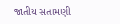જાતીય સતામણી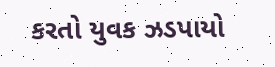કરતો યુવક ઝડપાયો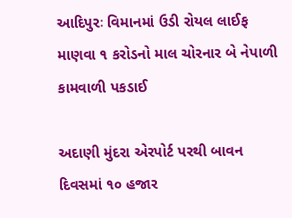આદિપુરઃ વિમાનમાં ઉડી રોયલ લાઈફ માણવા ૧ કરોડનો માલ ચોરનાર બે નેપાળી કામવાળી પકડાઈ

અદાણી મુંદરા એરપોર્ટ પરથી બાવન દિવસમાં ૧૦ હજાર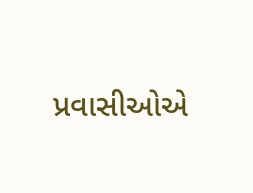પ્રવાસીઓએ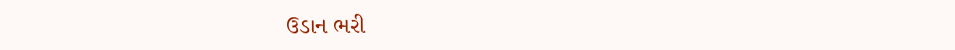ઉડાન ભરી